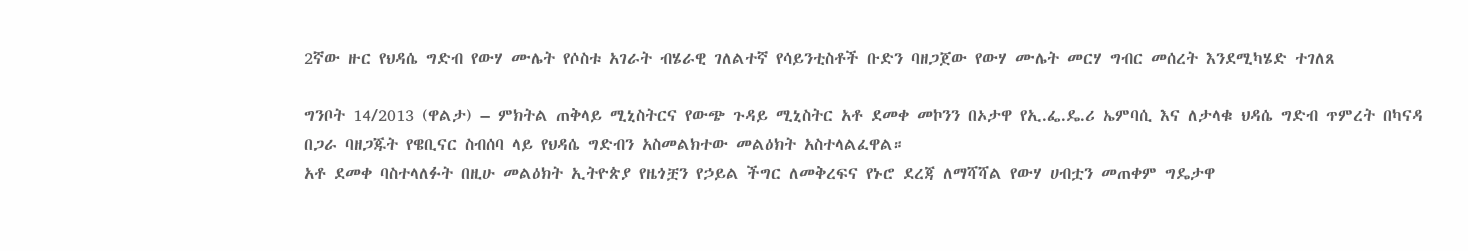2ኛው ዙር የህዳሴ ግድብ የውሃ ሙሌት የሶስቱ አገራት ብሄራዊ ገለልተኛ የሳይንቲስቶች ቡድን ባዘጋጀው የውሃ ሙሌት መርሃ ግብር መሰረት እንደሚካሄድ ተገለጸ

ግንቦት 14/2013 (ዋልታ) – ምክትል ጠቅላይ ሚኒስትርና የውጭ ጉዳይ ሚኒስትር አቶ ደመቀ መኮንን በኦታዋ የኢ.ፌ.ዴ.ሪ ኤምባሲ እና ለታላቁ ህዳሴ ግድብ ጥምረት በካናዳ በጋራ ባዘጋጁት የዌቢናር ስብሰባ ላይ የህዳሴ ግድብን አስመልክተው መልዕክት አስተላልፈዋል።
አቶ ደመቀ ባስተላለፉት በዚሁ መልዕክት ኢትዮጵያ የዜጎቿን የኃይል ችግር ለመቅረፍና የኑሮ ደረጃ ለማሻሻል የውሃ ሀብቷን መጠቀም ግዴታዋ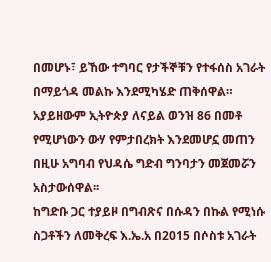በመሆኑ፣ ይኸው ተግባር የታችኞቹን የተፋሰስ አገራት በማይጎዳ መልኩ እንደሚካሄድ ጠቅሰዋል።
አያይዘውም ኢትዮጵያ ለናይል ወንዝ 86 በመቶ የሚሆነውን ውሃ የምታበረክት እንደመሆኗ መጠን በዚሁ አግባብ የህዳሴ ግድብ ግንባታን መጀመሯን አስታውሰዋል፡፡
ከግድቡ ጋር ተያይዞ በግብጽና በሱዳን በኩል የሚነሱ ስጋቶችን ለመቅረፍ እ.ኤ.አ በ2015 በሶስቱ አገራት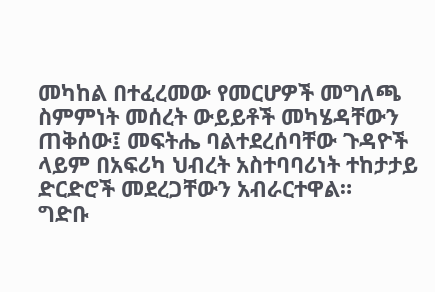መካከል በተፈረመው የመርሆዎች መግለጫ ስምምነት መሰረት ውይይቶች መካሄዳቸውን ጠቅሰው፤ መፍትሔ ባልተደረሰባቸው ጉዳዮች ላይም በአፍሪካ ህብረት አስተባባሪነት ተከታታይ ድርድሮች መደረጋቸውን አብራርተዋል።
ግድቡ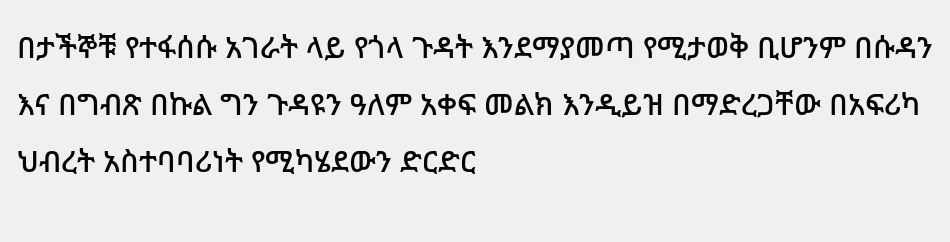በታችኞቹ የተፋሰሱ አገራት ላይ የጎላ ጉዳት እንደማያመጣ የሚታወቅ ቢሆንም በሱዳን እና በግብጽ በኩል ግን ጉዳዩን ዓለም አቀፍ መልክ እንዲይዝ በማድረጋቸው በአፍሪካ ህብረት አስተባባሪነት የሚካሄደውን ድርድር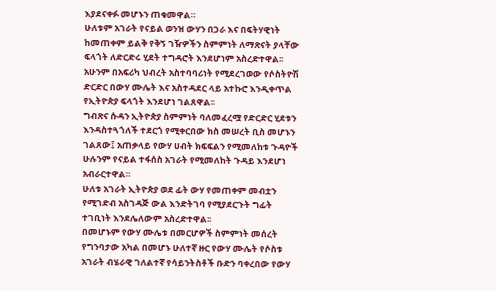እያደናቀፉ መሆኑን ጠቁመዋል።
ሁለቱም አገራት የናይል ወንዝ ውሃን በጋራ እና በፍትሃዊነት ከመጠቀም ይልቅ የቅኝ ገዥዎችን ስምምነት ለማጽናት ያላቸው ፍላጎት ለድርድሩ ሂደት ተግዳሮት እንደሆነም አስረድተዋል፡፡
አሁንም በአፍሪካ ህብረት አስተባባሪነት የሚደረገወው የሶስትዮሽ ድርድር በውሃ ሙሌት እና አስተዳደር ላይ አተኩሮ እንዲቀጥል የኢትዮጵያ ፍላጎት እንደሆነ ገልጸዋል፡፡
ግብጽና ሱዳን ኢትዮጵያ ስምምነት ባለመፈረሟ የድርድር ሂደቱን እንዳስተጓጎለች ተደርጎ የሚቀርበው ክስ መሠረት ቢስ መሆኑን ገልጸው፤ አጠቃላይ የውሃ ሀብት ክፍፍልን የሚመለከቱ ጉዳዮች ሁሉንም የናይል ተፋሰስ አገራት የሚመለከት ጉዳይ እንደሆነ አብራርተዋል።
ሁለቱ አገራት ኢትዮጵያ ወደ ፊት ውሃ የመጠቀም መብቷን የሚገድብ አስገዳጅ ውል እንድትገባ የሚያደርጉት ግፊት ተገቢነት እንደሌለውም አስረድተዋል፡፡
በመሆኑም የውሃ ሙሌቱ በመርሆዎች ስምምነት መሰረት የግንባታው አካል በመሆኑ ሁለተኛ ዙር የውሃ ሙሌት የሶስቱ አገራት ብሄራዊ ገለልተኛ የሳይንትስቶች ቡድን ባቀረበው የውሃ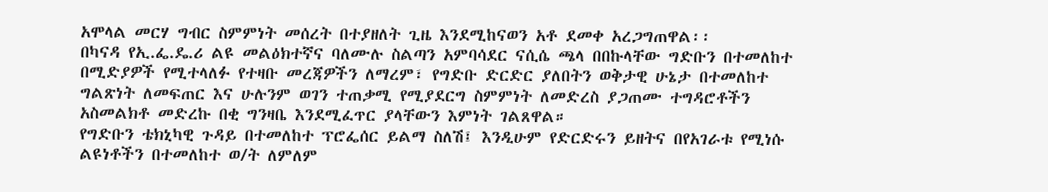አሞላል መርሃ ግብር ስምምነት መሰረት በተያዘለት ጊዜ እንደሚከናወን አቶ ደመቀ አረጋግጠዋል፡፡
በካናዳ የኢ.ፌ.ዴ.ሪ ልዩ መልዕክተኛና ባለሙሉ ስልጣን አምባሳደር ናሲሴ ጫላ በበኩላቸው ግድቡን በተመለከተ በሚድያዎች የሚተላለፉ የተዛቡ መረጃዎችን ለማረም፣ የግድቡ ድርድር ያለበትን ወቅታዊ ሁኔታ በተመለከተ ግልጽነት ለመፍጠር እና ሁሉንም ወገን ተጠቃሚ የሚያደርግ ስምምነት ለመድረስ ያጋጠሙ ተግዳሮቶችን አስመልክቶ መድረኩ በቂ ግንዛቤ እንደሚፈጥር ያላቸውን እምነት ገልጸዋል።
የግድቡን ቴክኒካዊ ጉዳይ በተመለከተ ፕሮፌሰር ይልማ ስለሽ፤ እንዲሁም የድርድሩን ይዘትና በየአገራቱ የሚነሱ ልዩነቶችን በተመለከተ ወ/ት ለምለም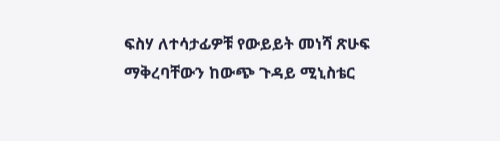ፍስሃ ለተሳታፊዎቹ የውይይት መነሻ ጽሁፍ ማቅረባቸውን ከውጭ ጉዳይ ሚኒስቴር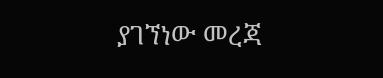ያገኘነው መረጃ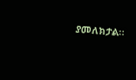ያመለክታል፡፡